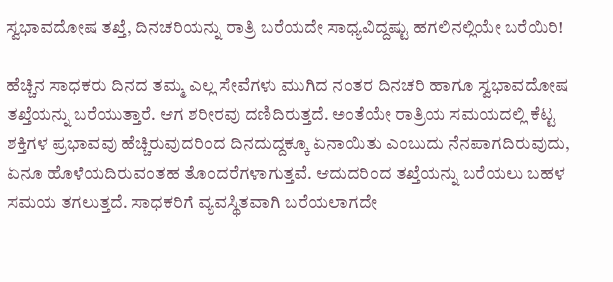ಸ್ವಭಾವದೋಷ ತಖ್ತೆ, ದಿನಚರಿಯನ್ನು ರಾತ್ರಿ ಬರೆಯದೇ ಸಾಧ್ಯವಿದ್ದಷ್ಟು ಹಗಲಿನಲ್ಲಿಯೇ ಬರೆಯಿರಿ!

ಹೆಚ್ಚಿನ ಸಾಧಕರು ದಿನದ ತಮ್ಮ ಎಲ್ಲ ಸೇವೆಗಳು ಮುಗಿದ ನಂತರ ದಿನಚರಿ ಹಾಗೂ ಸ್ವಭಾವದೋಷ ತಖ್ತೆಯನ್ನು ಬರೆಯುತ್ತಾರೆ. ಆಗ ಶರೀರವು ದಣಿದಿರುತ್ತದೆ. ಅಂತೆಯೇ ರಾತ್ರಿಯ ಸಮಯದಲ್ಲಿ ಕೆಟ್ಟ ಶಕ್ತಿಗಳ ಪ್ರಭಾವವು ಹೆಚ್ಚಿರುವುದರಿಂದ ದಿನದುದ್ದಕ್ಕೂ ಏನಾಯಿತು ಎಂಬುದು ನೆನಪಾಗದಿರುವುದು, ಏನೂ ಹೊಳೆಯದಿರುವಂತಹ ತೊಂದರೆಗಳಾಗುತ್ತವೆ. ಆದುದರಿಂದ ತಖ್ತೆಯನ್ನು ಬರೆಯಲು ಬಹಳ ಸಮಯ ತಗಲುತ್ತದೆ. ಸಾಧಕರಿಗೆ ವ್ಯವಸ್ಥಿತವಾಗಿ ಬರೆಯಲಾಗದೇ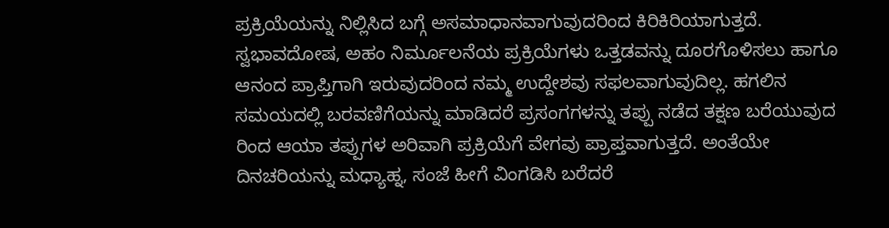ಪ್ರಕ್ರಿಯೆಯನ್ನು ನಿಲ್ಲಿಸಿದ ಬಗ್ಗೆ ಅಸಮಾಧಾನವಾಗುವುದರಿಂದ ಕಿರಿಕಿರಿಯಾಗುತ್ತದೆ.
ಸ್ವಭಾವದೋಷ, ಅಹಂ ನಿರ್ಮೂಲನೆಯ ಪ್ರಕ್ರಿಯೆಗಳು ಒತ್ತಡವನ್ನು ದೂರಗೊಳಿಸಲು ಹಾಗೂ ಆನಂದ ಪ್ರಾಪ್ತಿಗಾಗಿ ಇರುವುದರಿಂದ ನಮ್ಮ ಉದ್ದೇಶವು ಸಫಲವಾಗುವುದಿಲ್ಲ. ಹಗಲಿನ ಸಮಯದಲ್ಲಿ ಬರವಣಿಗೆಯನ್ನು ಮಾಡಿದರೆ ಪ್ರಸಂಗಗಳನ್ನು ತಪ್ಪು ನಡೆದ ತಕ್ಷಣ ಬರೆಯುವುದ ರಿಂದ ಆಯಾ ತಪ್ಪುಗಳ ಅರಿವಾಗಿ ಪ್ರಕ್ರಿಯೆಗೆ ವೇಗವು ಪ್ರಾಪ್ತವಾಗುತ್ತದೆ. ಅಂತೆಯೇ ದಿನಚರಿಯನ್ನು ಮಧ್ಯಾಹ್ನ, ಸಂಜೆ ಹೀಗೆ ವಿಂಗಡಿಸಿ ಬರೆದರೆ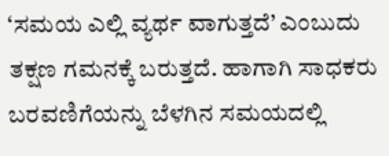‘ಸಮಯ ಎಲ್ಲಿ ವ್ಯರ್ಥ ವಾಗುತ್ತದೆ’ ಎಂಬುದು ತಕ್ಷಣ ಗಮನಕ್ಕೆ ಬರುತ್ತದೆ. ಹಾಗಾಗಿ ಸಾಧಕರು ಬರವಣಿಗೆಯನ್ನು ಬೆಳಗಿನ ಸಮಯದಲ್ಲಿ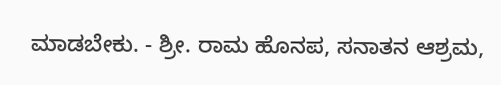ಮಾಡಬೇಕು. - ಶ್ರೀ. ರಾಮ ಹೊನಪ, ಸನಾತನ ಆಶ್ರಮ,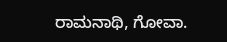ರಾಮನಾಥಿ, ಗೋವಾ.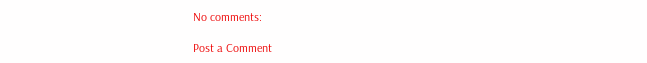No comments:

Post a Comment